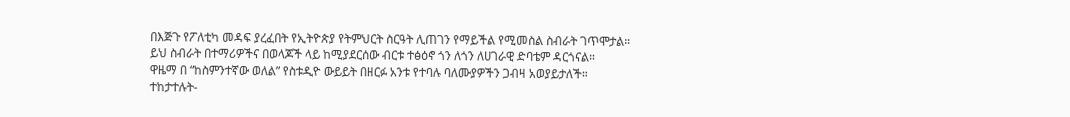በእጅጉ የፖለቲካ መዳፍ ያረፈበት የኢትዮጵያ የትምህርት ስርዓት ሊጠገን የማይችል የሚመስል ስብራት ገጥሞታል።
ይህ ስብራት በተማሪዎችና በወላጆች ላይ ከሚያደርሰው ብርቱ ተፅዕኖ ጎን ለጎን ለሀገራዊ ድባቴም ዳርጎናል።
ዋዜማ በ “ከስምንተኛው ወለል” የስቱዲዮ ውይይት በዘርፉ አንቱ የተባሉ ባለሙያዎችን ጋብዛ አወያይታለች።
ተከታተሉት-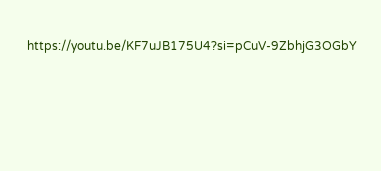https://youtu.be/KF7uJB175U4?si=pCuV-9ZbhjG3OGbY